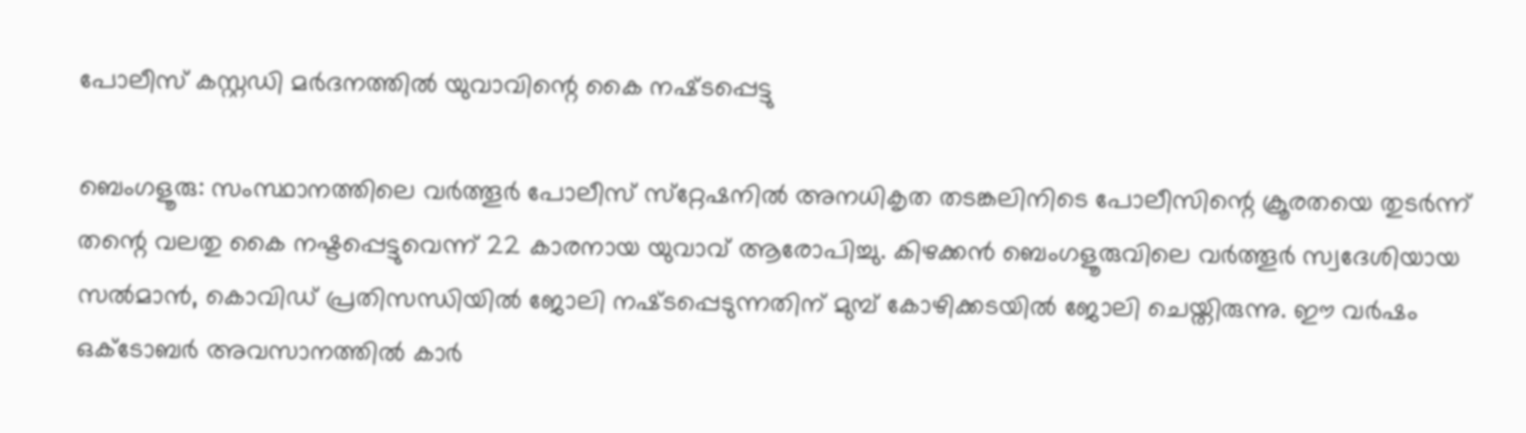പോലീസ് കസ്റ്റഡി മർദനത്തിൽ യുവാവിന്റെ കൈ നഷ്‌ടപ്പെട്ടു

ബെംഗളൂരു: സംസ്ഥാനത്തിലെ വർത്തൂർ പോലീസ് സ്‌റ്റേഷനിൽ അനധികൃത തടങ്കലിനിടെ പോലീസിന്റെ ക്രൂരതയെ തുടർന്ന് തന്റെ വലതു കൈ നഷ്ടപ്പെട്ടുവെന്ന് 22 കാരനായ യുവാവ് ആരോപിച്ചു. കിഴക്കൻ ബെംഗളൂരുവിലെ വർത്തൂർ സ്വദേശിയായ സൽമാൻ, കൊവിഡ് പ്രതിസന്ധിയിൽ ജോലി നഷ്‌ടപ്പെടുന്നതിന് മുമ്പ് കോഴിക്കടയിൽ ജോലി ചെയ്തിരുന്നു. ഈ വർഷം ഒക്‌ടോബർ അവസാനത്തിൽ കാർ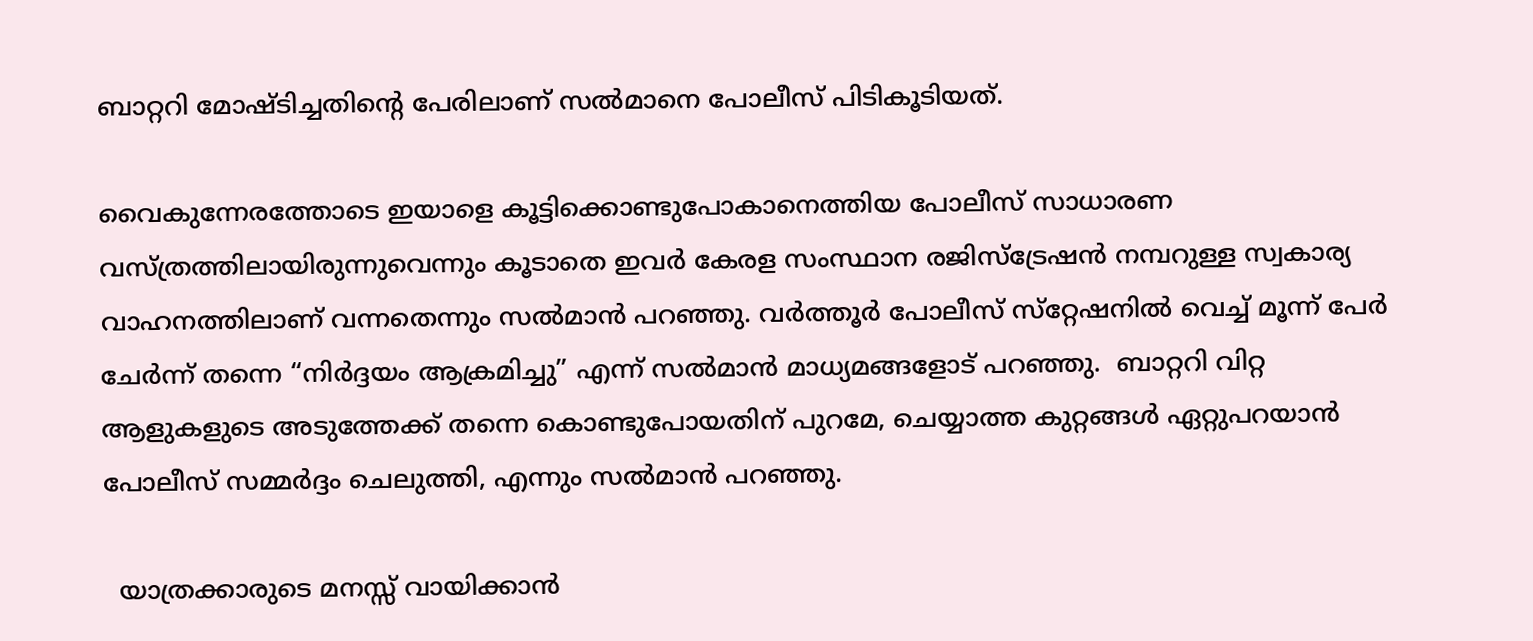ബാറ്ററി മോഷ്ടിച്ചതിന്റെ പേരിലാണ് സൽമാനെ പോലീസ് പിടികൂടിയത്.

വൈകുന്നേരത്തോടെ ഇയാളെ കൂട്ടിക്കൊണ്ടുപോകാനെത്തിയ പോലീസ് സാധാരണ വസ്ത്രത്തിലായിരുന്നുവെന്നും കൂടാതെ ഇവർ കേരള സംസ്ഥാന രജിസ്ട്രേഷൻ നമ്പറുള്ള സ്വകാര്യ വാഹനത്തിലാണ് വന്നതെന്നും സൽമാൻ പറഞ്ഞു. വർത്തൂർ പോലീസ് സ്‌റ്റേഷനിൽ വെച്ച് മൂന്ന് പേർ ചേർന്ന് തന്നെ “നിർദ്ദയം ആക്രമിച്ചു” എന്ന് സൽമാൻ മാധ്യമങ്ങളോട് പറഞ്ഞു.  ബാറ്ററി വിറ്റ ആളുകളുടെ അടുത്തേക്ക് തന്നെ കൊണ്ടുപോയതിന് പുറമേ, ചെയ്യാത്ത കുറ്റങ്ങൾ ഏറ്റുപറയാൻ പോലീസ് സമ്മർദ്ദം ചെലുത്തി, എന്നും സൽമാൻ പറഞ്ഞു.

  യാത്രക്കാരുടെ മനസ്സ് വായിക്കാൻ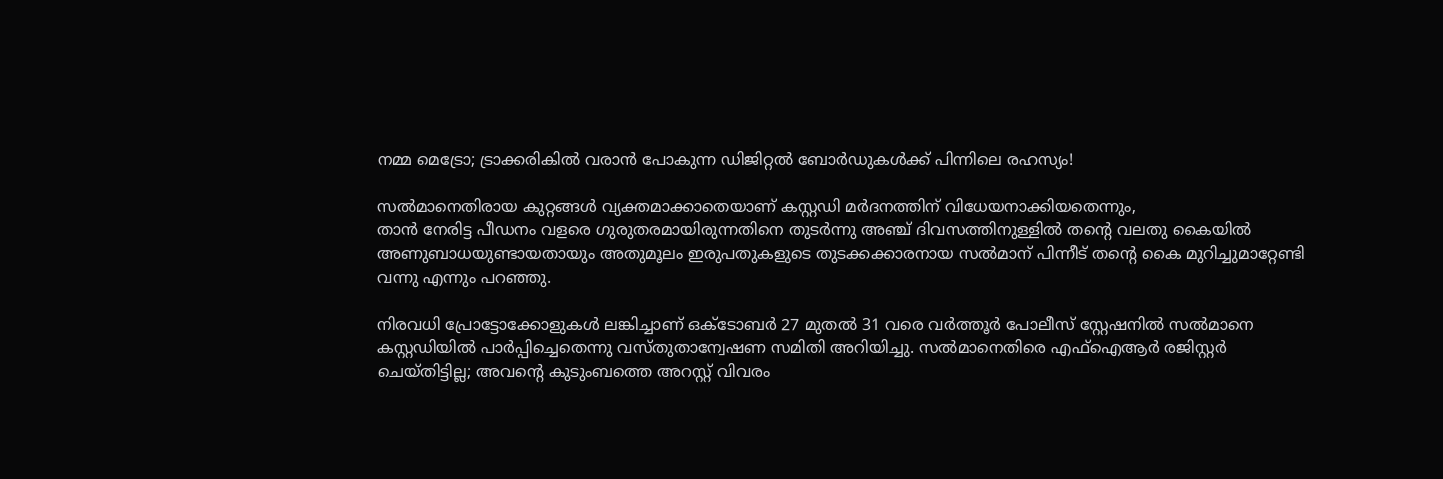നമ്മ മെട്രോ; ട്രാക്കരികിൽ വരാൻ പോകുന്ന ഡിജിറ്റൽ ബോർഡുകൾക്ക് പിന്നിലെ രഹസ്യം!

സൽമാനെതിരായ കുറ്റങ്ങൾ വ്യക്തമാക്കാതെയാണ് കസ്റ്റഡി മർദനത്തിന് വിധേയനാക്കിയതെന്നും,
താൻ നേരിട്ട പീഡനം വളരെ ഗുരുതരമായിരുന്നതിനെ തുടർന്നു അഞ്ച് ദിവസത്തിനുള്ളിൽ തന്റെ വലതു കൈയിൽ അണുബാധയുണ്ടായതായും അതുമൂലം ഇരുപതുകളുടെ തുടക്കക്കാരനായ സൽമാന് പിന്നീട് തന്റെ കൈ മുറിച്ചുമാറ്റേണ്ടി വന്നു എന്നും പറഞ്ഞു.

നിരവധി പ്രോട്ടോക്കോളുകൾ ലങ്കിച്ചാണ് ഒക്ടോബർ 27 മുതൽ 31 വരെ വർത്തൂർ പോലീസ് സ്റ്റേഷനിൽ സൽമാനെ കസ്റ്റഡിയിൽ പാർപ്പിച്ചെതെന്നു വസ്തുതാന്വേഷണ സമിതി അറിയിച്ചു. സൽമാനെതിരെ എഫ്‌ഐആർ രജിസ്റ്റർ ചെയ്തിട്ടില്ല; അവന്റെ കുടുംബത്തെ അറസ്റ്റ് വിവരം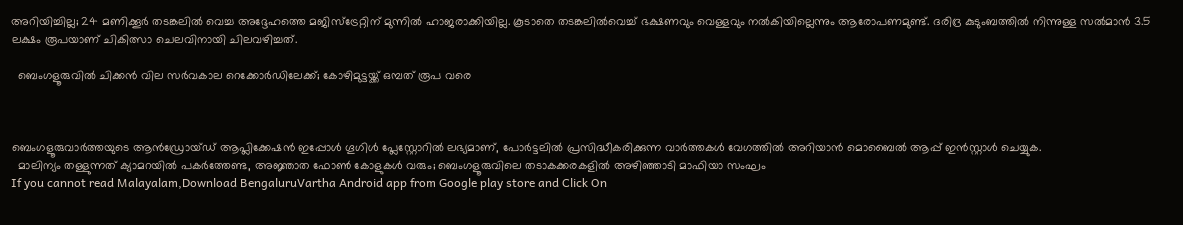അറിയിച്ചില്ല; 24 മണിക്കൂർ തടങ്കലിൽ വെച്ച അദ്ദേഹത്തെ മജിസ്‌ട്രേറ്റിന് മുന്നിൽ ഹാജരാക്കിയില്ല. കൂടാതെ തടങ്കലിൽവെച്ച് ഭക്ഷണവും വെള്ളവും നൽകിയില്ലെന്നും ആരോപണമുണ്ട്. ദരിദ്ര കുടുംബത്തിൽ നിന്നുള്ള സൽമാൻ 3.5 ലക്ഷം രൂപയാണ് ചികിത്സാ ചെലവിനായി ചിലവഴിച്ചത്.

  ബെംഗളൂരുവിൽ ചിക്കൻ വില സർവകാല റെക്കോർഡിലേക്ക്; കോഴിമുട്ടയ്ക്ക് ഒമ്പത് രൂപ വരെ



ബെംഗളൂരുവാർത്തയുടെ ആൻഡ്രോയ്ഡ് ആപ്ലിക്കേഷൻ ഇപ്പോൾ ഗൂഗിൾ പ്ലേസ്റ്റോറിൽ ലഭ്യമാണ്, പോർട്ടലിൽ പ്രസിദ്ധീകരിക്കുന്ന വാർത്തകൾ വേഗത്തിൽ അറിയാൻ മൊബൈൽ ആപ്പ് ഇൻസ്റ്റാൾ ചെയ്യുക.
  മാലിന്യം തള്ളുന്നത് ക്യാമറയിൽ പകർത്തേണ്ട, അജ്ഞാത ഫോൺ കോളുകൾ വരും; ബെംഗളൂരുവിലെ തടാകക്കരകളിൽ അഴിഞ്ഞാടി മാഫിയാ സംഘം
If you cannot read Malayalam,Download BengaluruVartha Android app from Google play store and Click On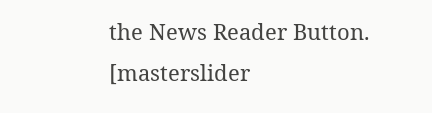the News Reader Button. [masterslider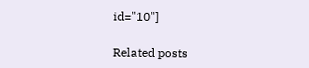id="10"]

Related posts